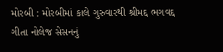મોરબી : મોરબીમાં કાલે ગુરુવારથી શ્રીમદ્દ ભગવદ્દ ગીતા નોલેજ સેસનનું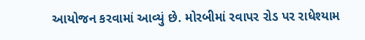આયોજન કરવામાં આવ્યું છે. મોરબીમાં રવાપર રોડ પર રાધેશ્યામ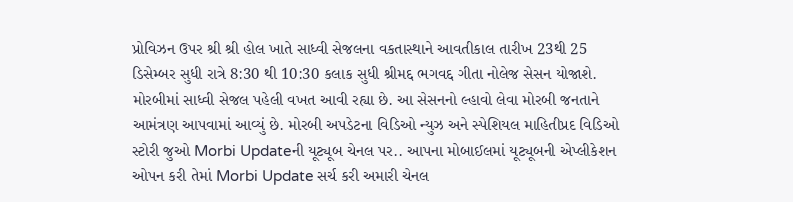પ્રોવિઝન ઉપર શ્રી શ્રી હોલ ખાતે સાધ્વી સેજલના વકતાસ્થાને આવતીકાલ તારીખ 23થી 25 ડિસેમ્બર સુધી રાત્રે 8:30 થી 10:30 કલાક સુધી શ્રીમદ્દ ભગવદ્દ ગીતા નોલેજ સેસન યોજાશે. મોરબીમાં સાધ્વી સેજલ પહેલી વખત આવી રહ્યા છે. આ સેસનનો લ્હાવો લેવા મોરબી જનતાને આમંત્રણ આપવામાં આવ્યું છે. મોરબી અપડેટના વિડિઓ ન્યુઝ અને સ્પેશિયલ માહિતીપ્રદ વિડિઓ સ્ટોરી જુઓ Morbi Updateની યૂટ્યૂબ ચેનલ પર.. આપના મોબાઈલમાં યૂટ્યૂબની એપ્લીકેશન ઓપન કરી તેમાં Morbi Update સર્ચ કરી અમારી ચેનલ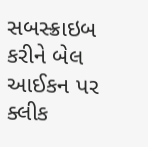સબસ્ક્રાઇબ કરીને બેલ આઈકન પર ક્લીક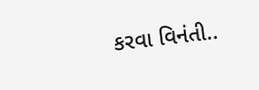કરવા વિનંતી..